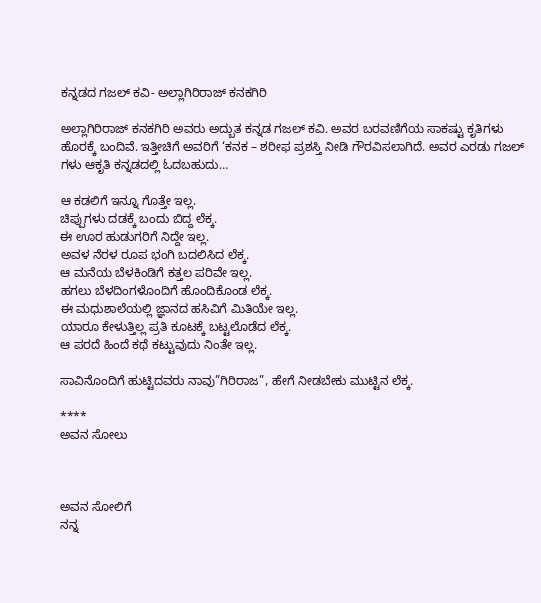ಕನ್ನಡದ ಗಜಲ್ ಕವಿ- ಅಲ್ಲಾಗಿರಿರಾಜ್ ಕನಕಗಿರಿ

ಅಲ್ಲಾಗಿರಿರಾಜ್ ಕನಕಗಿರಿ ಅವರು ಅದ್ಬುತ ಕನ್ನಡ ಗಜಲ್ ಕವಿ. ಅವರ ಬರವಣಿಗೆಯ ಸಾಕಷ್ಟು ಕೃತಿಗಳು ಹೊರಕ್ಕೆ ಬಂದಿವೆ. ಇತ್ತೀಚಿಗೆ ಅವರಿಗೆ ‘ಕನಕ – ಶರೀಫ ಪ್ರಶಸ್ತಿ ನೀಡಿ ಗೌರವಿಸಲಾಗಿದೆ. ಅವರ ಎರಡು ಗಜಲ್ ಗಳು ಆಕೃತಿ ಕನ್ನಡದಲ್ಲಿ ಓದಬಹುದು…

ಆ ಕಡಲಿಗೆ ಇನ್ನೂ ಗೊತ್ತೇ ಇಲ್ಲ.
ಚಿಪ್ಪುಗಳು ದಡಕ್ಕೆ ಬಂದು ಬಿದ್ದ ಲೆಕ್ಕ.
ಈ ಊರ ಹುಡುಗರಿಗೆ ನಿದ್ದೇ ಇಲ್ಲ.
ಅವಳ ನೆರಳ ರೂಪ ಭಂಗಿ ಬದಲಿಸಿದ ಲೆಕ್ಕ.
ಆ ಮನೆಯ ಬೆಳಕಿಂಡಿಗೆ ಕತ್ತಲ ಪರಿವೇ ಇಲ್ಲ.
ಹಗಲು ಬೆಳದಿಂಗಳೊಂದಿಗೆ ಹೊಂದಿಕೊಂಡ ಲೆಕ್ಕ.
ಈ ಮಧುಶಾಲೆಯಲ್ಲಿ ಜ್ಞಾನದ ಹಸಿವಿಗೆ ಮಿತಿಯೇ ಇಲ್ಲ.
ಯಾರೂ ಕೇಳುತ್ತಿಲ್ಲ ಪ್ರತಿ ಕೂಟಕ್ಕೆ ಬಟ್ಟಲೊಡೆದ ಲೆಕ್ಕ.
ಆ ಪರದೆ ಹಿಂದೆ ಕಥೆ ಕಟ್ಟುವುದು ನಿಂತೇ ಇಲ್ಲ.

ಸಾವಿನೊಂದಿಗೆ ಹುಟ್ಟಿದವರು ನಾವು”ಗಿರಿರಾಜ”, ಹೇಗೆ ನೀಡಬೇಕು ಮುಟ್ಟಿನ ಲೆಕ್ಕ.

****
ಅವನ ಸೋಲು



ಅವನ ಸೋಲಿಗೆ
ನನ್ನ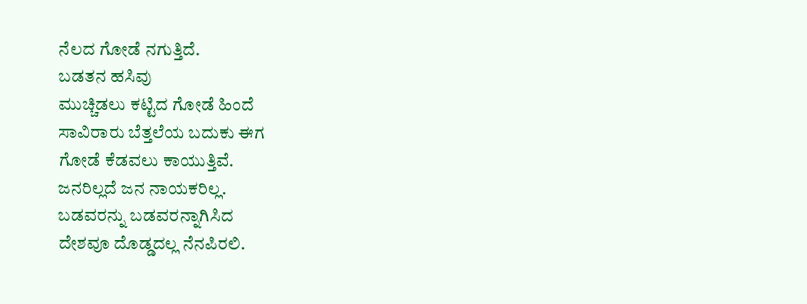ನೆಲದ ಗೋಡೆ ನಗುತ್ತಿದೆ.
ಬಡತನ ಹಸಿವು
ಮುಚ್ಚಿಡಲು ಕಟ್ಟಿದ ಗೋಡೆ ಹಿಂದೆ
ಸಾವಿರಾರು ಬೆತ್ತಲೆಯ ಬದುಕು ಈಗ
ಗೋಡೆ ಕೆಡವಲು ಕಾಯುತ್ತಿವೆ.
ಜನರಿಲ್ಲದೆ ಜನ ನಾಯಕರಿಲ್ಲ.
ಬಡವರನ್ನು ಬಡವರನ್ನಾಗಿಸಿದ
ದೇಶವೂ ದೊಡ್ಡದಲ್ಲ ನೆನಪಿರಲಿ.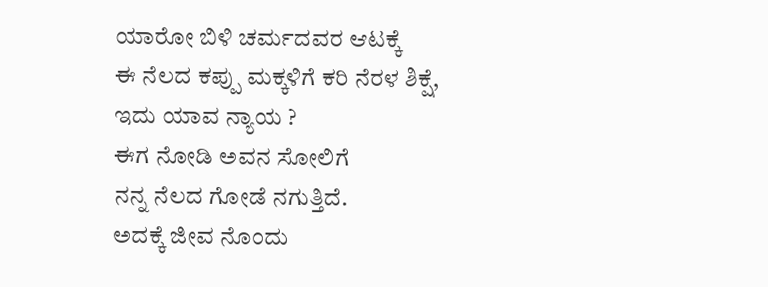ಯಾರೋ ಬಿಳಿ ಚರ್ಮದವರ ಆಟಕ್ಕೆ
ಈ ನೆಲದ ಕಪ್ಪು ಮಕ್ಕಳಿಗೆ ಕರಿ ನೆರಳ ಶಿಕ್ಷೆ,
ಇದು ಯಾವ ನ್ಯಾಯ ?
ಈಗ ನೋಡಿ ಅವನ ಸೋಲಿಗೆ
ನನ್ನ ನೆಲದ ಗೋಡೆ ನಗುತ್ತಿದೆ.
ಅದಕ್ಕೆ ಜೀವ ನೊಂದು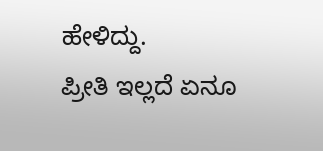ಹೇಳಿದ್ದು.
ಪ್ರೀತಿ ಇಲ್ಲದೆ ಏನೂ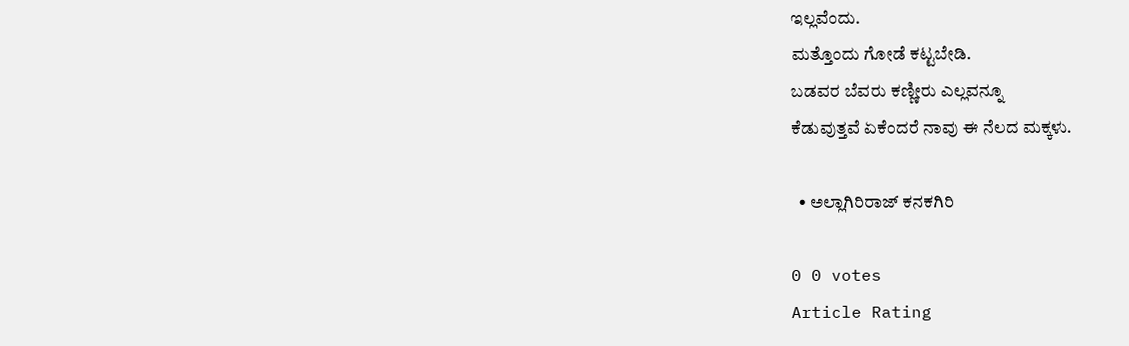ಇಲ್ಲವೆಂದು.
ಮತ್ತೊಂದು ಗೋಡೆ ಕಟ್ಟಬೇಡಿ.
ಬಡವರ ಬೆವರು ಕಣ್ಣೀರು ಎಲ್ಲವನ್ನೂ
ಕೆಡುವುತ್ತವೆ ಏಕೆಂದರೆ ನಾವು ಈ ನೆಲದ ಮಕ್ಕಳು.

  • ಅಲ್ಲಾಗಿರಿರಾಜ್ ಕನಕಗಿರಿ

0 0 votes
Article Rating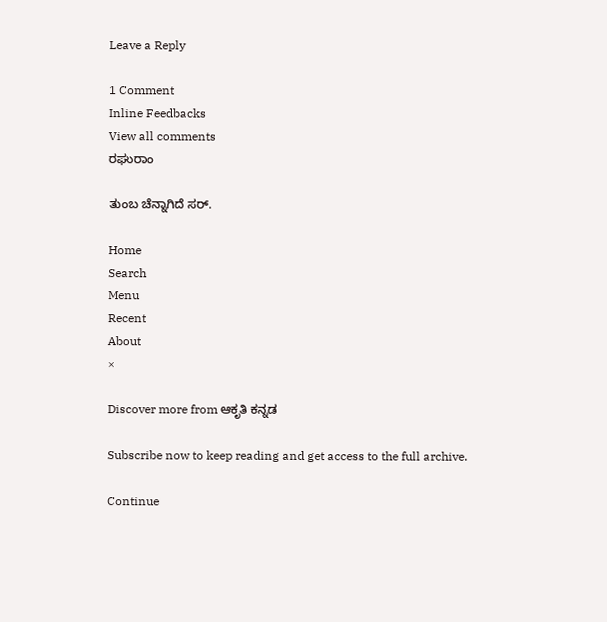Leave a Reply

1 Comment
Inline Feedbacks
View all comments
ರಘುರಾಂ

ತುಂಬ ಚೆನ್ನಾಗಿದೆ ಸರ್.

Home
Search
Menu
Recent
About
×

Discover more from ಆಕೃತಿ ಕನ್ನಡ

Subscribe now to keep reading and get access to the full archive.

Continue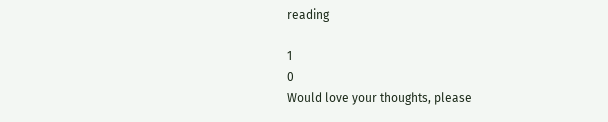reading

1
0
Would love your thoughts, please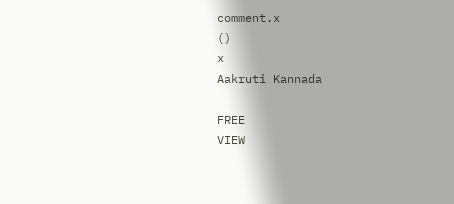comment.x
()
x
Aakruti Kannada

FREE
VIEW